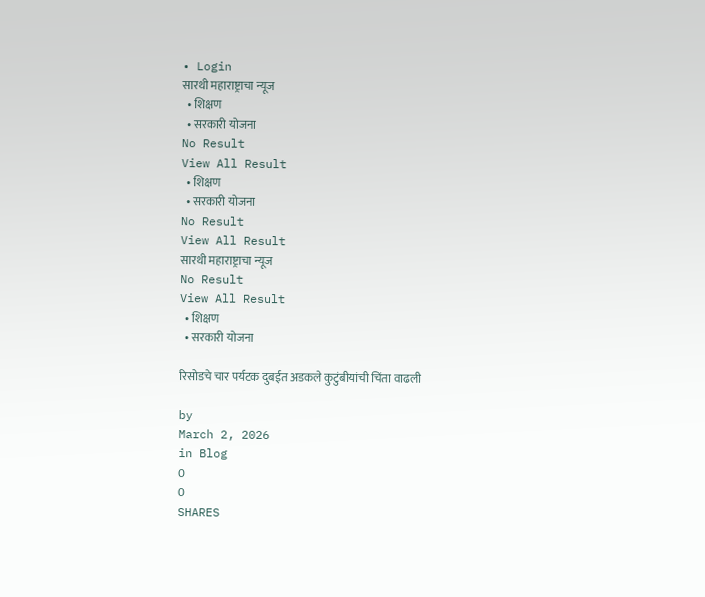• Login
सारथी महाराष्ट्राचा न्यूज
  • शिक्षण
  • सरकारी योजना
No Result
View All Result
  • शिक्षण
  • सरकारी योजना
No Result
View All Result
सारथी महाराष्ट्राचा न्यूज
No Result
View All Result
  • शिक्षण
  • सरकारी योजना

रिसोडचे चार पर्यटक दुबईत अडकले कुटुंबीयांची चिंता वाढली

by
March 2, 2026
in Blog
0
0
SHARES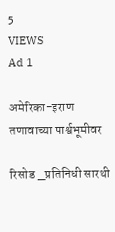5
VIEWS
Ad 1

अमेरिका-इराण तणावाच्या पार्श्वभूमीवर

रिसोड _प्रतिनिधी सारथी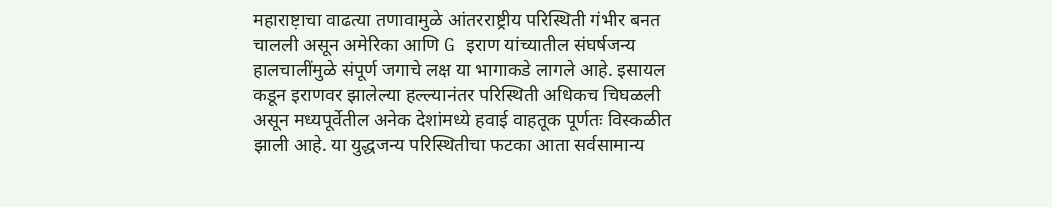महाराष्ट़ाचा वाढत्या तणावामुळे आंतरराष्ट्रीय परिस्थिती गंभीर बनत चालली असून अमेरिका आणि G इराण यांच्यातील संघर्षजन्य हालचालींमुळे संपूर्ण जगाचे लक्ष या भागाकडे लागले आहे. इसायल कडून इराणवर झालेल्या हल्ल्यानंतर परिस्थिती अधिकच चिघळली असून मध्यपूर्वेतील अनेक देशांमध्ये हवाई वाहतूक पूर्णतः विस्कळीत झाली आहे. या युद्धजन्य परिस्थितीचा फटका आता सर्वसामान्य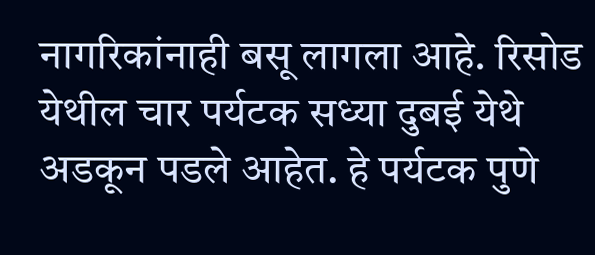नागरिकांनाही बसू लागला आहे. रिसोड येथील चार पर्यटक सध्या दुबई येथे अडकून पडले आहेत. हे पर्यटक पुणे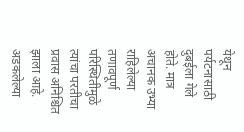येथून पर्यटनासाठी दुबईला गेले होते. मात्र अचानक उभ्या राहिलेल्या तणावपूर्ण परिस्थितीमुळे त्यांचा परतीचा प्रवास अनिश्चित झाला आहे. अडकलेल्या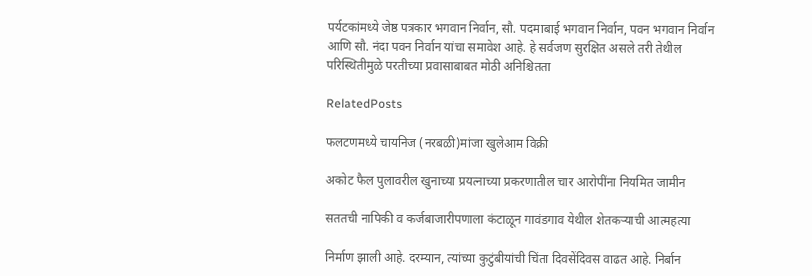पर्यटकांमध्ये जेष्ठ पत्रकार भगवान निर्वान, सौ. पदमाबाई भगवान निर्वान, पवन भगवान निर्वान आणि सौ. नंदा पवन निर्वान यांचा समावेश आहे. हे सर्वजण सुरक्षित असले तरी तेथील परिस्थितीमुळे परतीच्या प्रवासाबाबत मोठी अनिश्चितता

RelatedPosts

फलटणमध्ये चायनिज (नरबळी)मांजा खुलेआम विक्री

अकोट फैल पुलावरील खुनाच्या प्रयत्नाच्या प्रकरणातील चार आरोपींना नियमित जामीन

सततची नापिकी व कर्जबाजारीपणाला कंटाळून गावंडगाव येथील शेतकऱ्याची आत्महत्या

निर्माण झाली आहे. दरम्यान, त्यांच्या कुटुंबीयांची चिंता दिवसेंदिवस वाढत आहे. निर्बान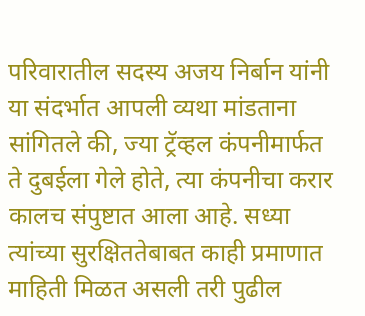परिवारातील सदस्य अजय निर्बान यांनी या संदर्भात आपली व्यथा मांडताना सांगितले की, ज्या ट्रॅव्हल कंपनीमार्फत ते दुबईला गेले होते, त्या कंपनीचा करार कालच संपुष्टात आला आहे. सध्या त्यांच्या सुरक्षिततेबाबत काही प्रमाणात माहिती मिळत असली तरी पुढील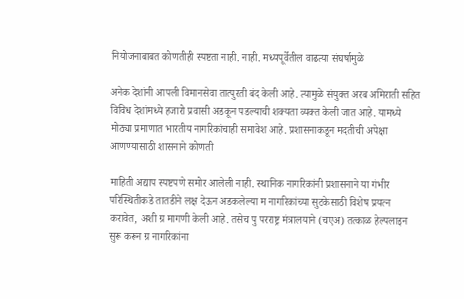नियोजनाबाबत कोणतीही स्पष्टता नाही. नाही. मध्यपूर्वेतील वाढत्या संघर्षामुळे

अनेक देशांनी आपली विमानसेवा तात्पुरती बंद केली आहे. त्यामुळे संयुक्त अरब अमिराती सहित विविध देशांमध्ये हजारो प्रवासी अडकून पडल्याची शक्यता व्यक्त केली जात आहे. यामध्ये मोठ्या प्रमाणात भारतीय नागरिकांचाही समावेश आहे. प्रशासनाकडून मदतीची अपेक्षा आणण्यासाठी शासनाने कोणती

माहिती अद्याप स्पष्टपणे समोर आलेली नाही. स्थानिक नागरिकांनी प्रशासनाने या गंभीर परिस्थितीकडे तातडीने लक्ष देऊन अडकलेल्या म नागरिकांच्या सुटकेसाठी विशेष प्रयत्न करावेत, अशी ग्र मागणी केली आहे. तसेच पु परराष्ट्र मंत्रालयाने (चएअ) तत्काळ हेल्पलाइन सुरू करून ग्र नागरिकांना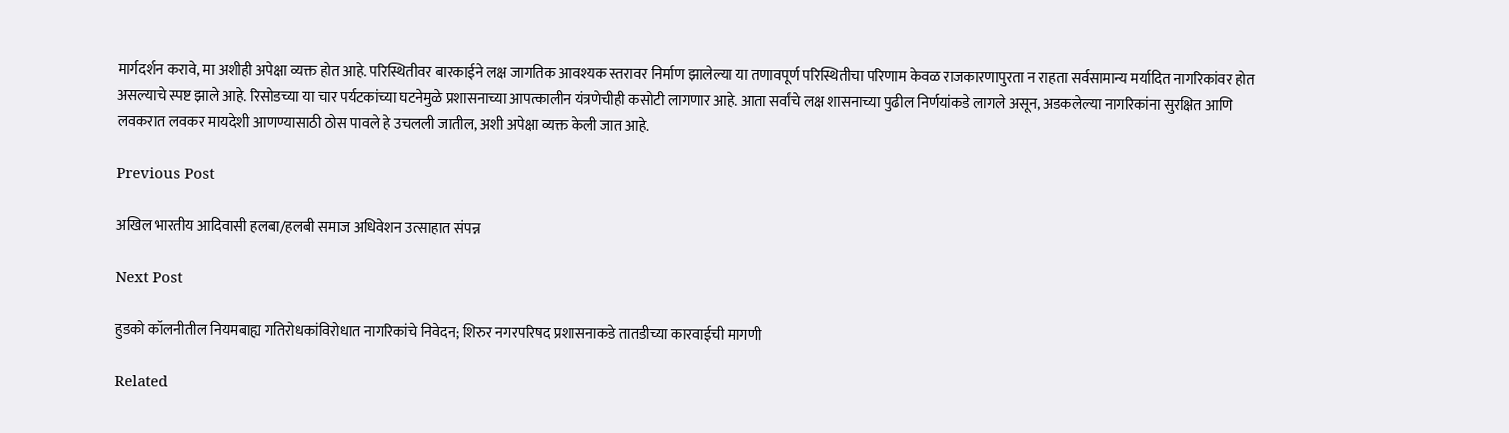मार्गदर्शन करावे, मा अशीही अपेक्षा व्यक्त होत आहे. परिस्थितीवर बारकाईने लक्ष जागतिक आवश्यक स्तरावर निर्माण झालेल्या या तणावपूर्ण परिस्थितीचा परिणाम केवळ राजकारणापुरता न राहता सर्वसामान्य मर्यादित नागरिकांवर होत असल्याचे स्पष्ट झाले आहे. रिसोडच्या या चार पर्यटकांच्या घटनेमुळे प्रशासनाच्या आपत्कालीन यंत्रणेचीही कसोटी लागणार आहे. आता सर्वांचे लक्ष शासनाच्या पुढील निर्णयांकडे लागले असून, अडकलेल्या नागरिकांना सुरक्षित आणि लवकरात लवकर मायदेशी आणण्यासाठी ठोस पावले हे उचलली जातील, अशी अपेक्षा व्यक्त केली जात आहे.

Previous Post

अखिल भारतीय आदिवासी हलबा/हलबी समाज अधिवेशन उत्साहात संपन्न

Next Post

हुडको कॉलनीतील नियमबाह्य गतिरोधकांविरोधात नागरिकांचे निवेदन; शिरुर नगरपरिषद प्रशासनाकडे तातडीच्या कारवाईची मागणी

Related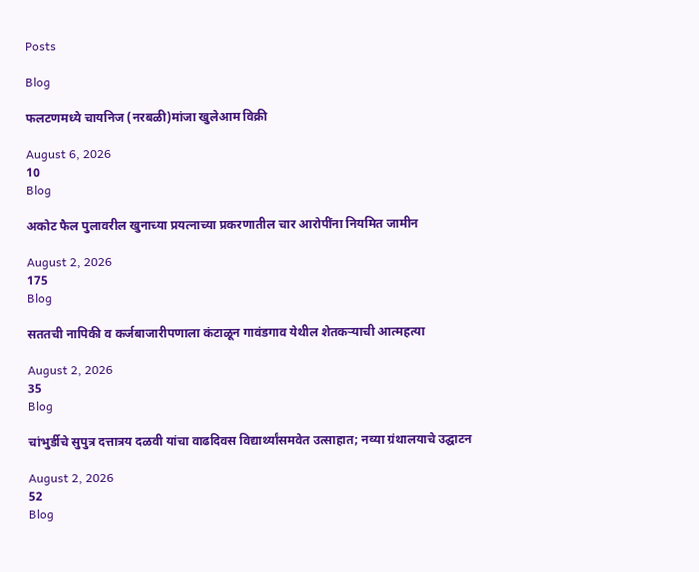Posts

Blog

फलटणमध्ये चायनिज (नरबळी)मांजा खुलेआम विक्री

August 6, 2026
10
Blog

अकोट फैल पुलावरील खुनाच्या प्रयत्नाच्या प्रकरणातील चार आरोपींना नियमित जामीन

August 2, 2026
175
Blog

सततची नापिकी व कर्जबाजारीपणाला कंटाळून गावंडगाव येथील शेतकऱ्याची आत्महत्या

August 2, 2026
35
Blog

चांभुर्डीचे सुपुत्र दत्तात्रय दळवी यांचा वाढदिवस विद्यार्थ्यांसमवेत उत्साहात; नव्या ग्रंथालयाचे उद्घाटन

August 2, 2026
52
Blog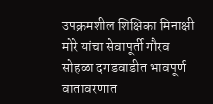उपक्रमशील शिक्षिका मिनाक्षी मोरे यांचा सेवापूर्ती गौरव सोहळा दगडवाडीत भावपूर्ण वातावरणात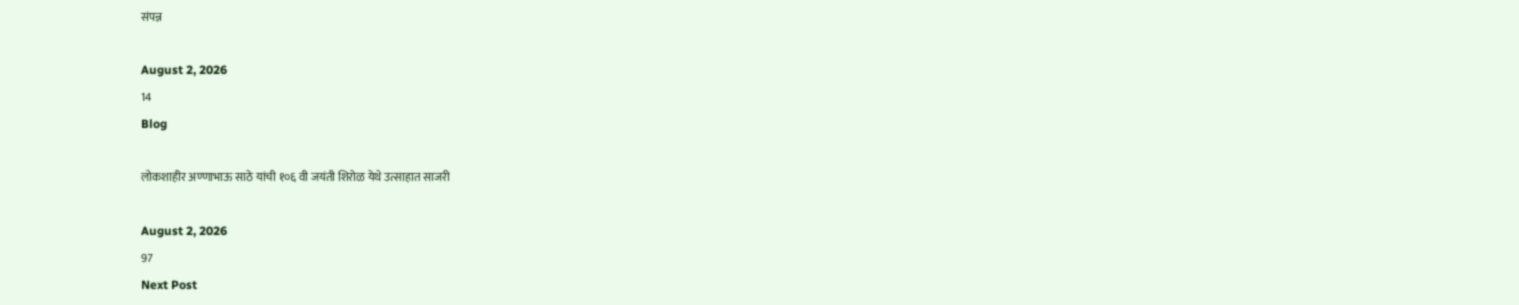संपन्न

August 2, 2026
14
Blog

लोकशाहीर अण्णाभाऊ साठे यांची १०६ वी जयंती शिरोळ येथे उत्साहात साजरी

August 2, 2026
97
Next Post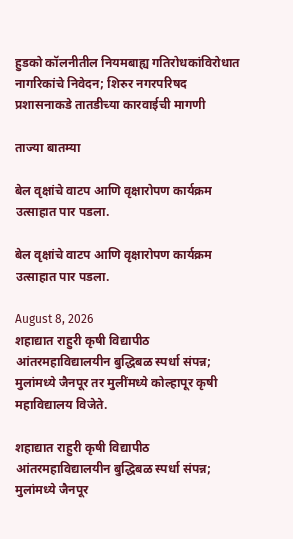हुडको कॉलनीतील नियमबाह्य गतिरोधकांविरोधात नागरिकांचे निवेदन; शिरुर नगरपरिषद प्रशासनाकडे तातडीच्या कारवाईची मागणी

ताज्या बातम्या

बेल वृक्षांचे वाटप आणि वृक्षारोपण कार्यक्रम उत्साहात पार पडला.

बेल वृक्षांचे वाटप आणि वृक्षारोपण कार्यक्रम उत्साहात पार पडला.

August 8, 2026
शहाद्यात राहुरी कृषी विद्यापीठ आंतरमहाविद्यालयीन बुद्धिबळ स्पर्धा संपन्न; मुलांमध्ये जैनपूर तर मुलींमध्ये कोल्हापूर कृषी महाविद्यालय विजेते.

शहाद्यात राहुरी कृषी विद्यापीठ आंतरमहाविद्यालयीन बुद्धिबळ स्पर्धा संपन्न; मुलांमध्ये जैनपूर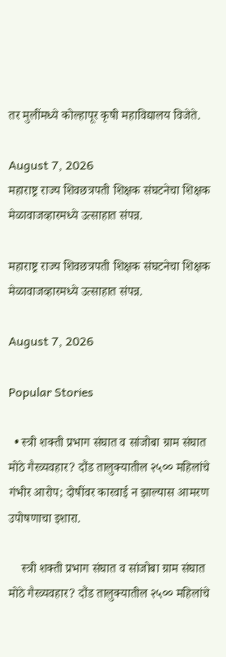तर मुलींमध्ये कोल्हापूर कृषी महाविद्यालय विजेते.

August 7, 2026
महाराष्ट्र राज्य शिवछत्रपती शिक्षक संघटनेचा शिक्षक मेळावाजव्हारमध्ये उत्साहात संपन्न.

महाराष्ट्र राज्य शिवछत्रपती शिक्षक संघटनेचा शिक्षक मेळावाजव्हारमध्ये उत्साहात संपन्न.

August 7, 2026

Popular Stories

  • स्त्री शक्ती प्रभाग संघात व सांजोबा ग्राम संघात मोठे गैरव्यवहार? दौंड तालुक्यातील २५०० महिलांचे गंभीर आरोप; दोषींवर कारवाई न झाल्यास आमरण उपोषणाचा इशारा.

    स्त्री शक्ती प्रभाग संघात व सांजोबा ग्राम संघात मोठे गैरव्यवहार? दौंड तालुक्यातील २५०० महिलांचे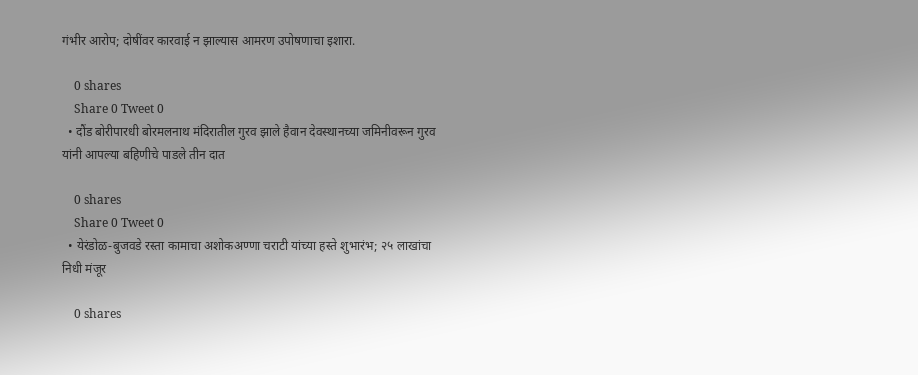गंभीर आरोप; दोषींवर कारवाई न झाल्यास आमरण उपोषणाचा इशारा.

    0 shares
    Share 0 Tweet 0
  • दौंड बोरीपारधी बोरमलनाथ मंदिरातील गुरव झाले हैवान देवस्थानच्या जमिनीवरून गुरव यांनी आपल्या बहिणीचे पाडले तीन दात

    0 shares
    Share 0 Tweet 0
  • येरंडोळ-बुजवडे रस्ता कामाचा अशोकअण्णा चराटी यांच्या हस्ते शुभारंभ; २५ लाखांचा निधी मंजूर

    0 shares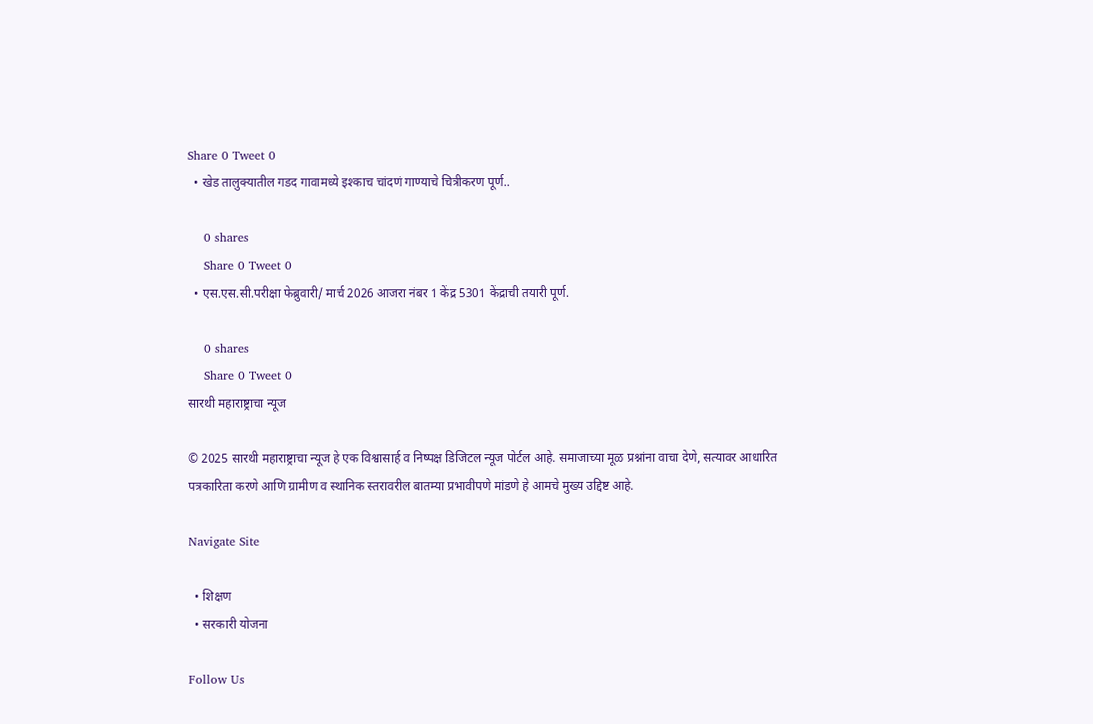Share 0 Tweet 0
  • खेड तालुक्यातील गडद गावामध्ये इश्काच चांदणं गाण्याचे चित्रीकरण पूर्ण..

    0 shares
    Share 0 Tweet 0
  • एस.एस.सी.परीक्षा फेब्रुवारी/ मार्च 2026 आजरा नंबर 1 केंद्र 5301 केंद्राची तयारी पूर्ण.

    0 shares
    Share 0 Tweet 0
सारथी महाराष्ट्राचा न्यूज

© 2025 सारथी महाराष्ट्राचा न्यूज हे एक विश्वासार्ह व निष्पक्ष डिजिटल न्यूज पोर्टल आहे. समाजाच्या मूळ प्रश्नांना वाचा देणे, सत्यावर आधारित पत्रकारिता करणे आणि ग्रामीण व स्थानिक स्तरावरील बातम्या प्रभावीपणे मांडणे हे आमचे मुख्य उद्दिष्ट आहे.

Navigate Site

  • शिक्षण
  • सरकारी योजना

Follow Us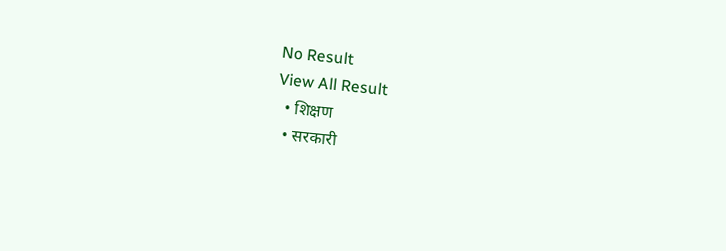No Result
View All Result
  • शिक्षण
  • सरकारी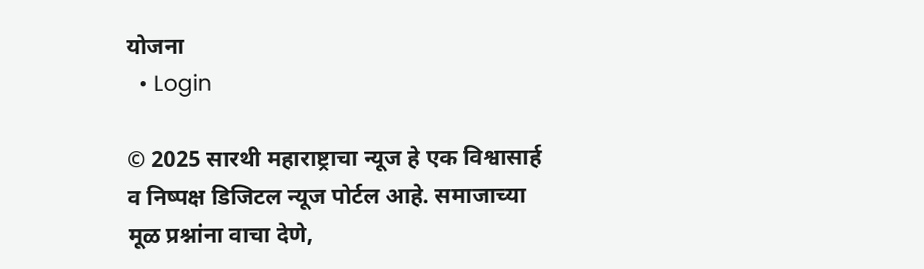योजना
  • Login

© 2025 सारथी महाराष्ट्राचा न्यूज हे एक विश्वासार्ह व निष्पक्ष डिजिटल न्यूज पोर्टल आहे. समाजाच्या मूळ प्रश्नांना वाचा देणे,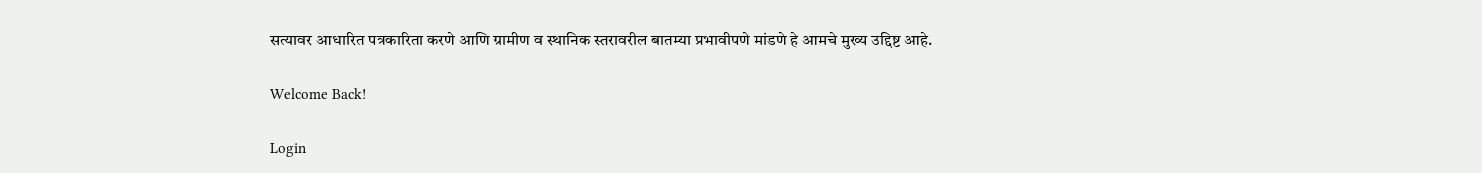सत्यावर आधारित पत्रकारिता करणे आणि ग्रामीण व स्थानिक स्तरावरील बातम्या प्रभावीपणे मांडणे हे आमचे मुख्य उद्दिष्ट आहे.

Welcome Back!

Login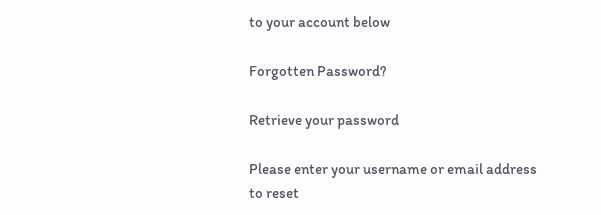to your account below

Forgotten Password?

Retrieve your password

Please enter your username or email address to reset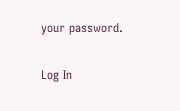your password.

Log In